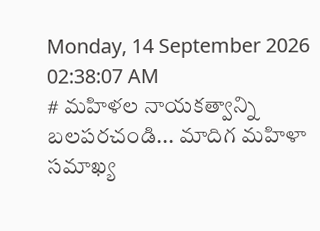Monday, 14 September 2026 02:38:07 AM
# మహిళల నాయకత్వాన్ని బలపరచండి... మాదిగ మహిళా సమాఖ్య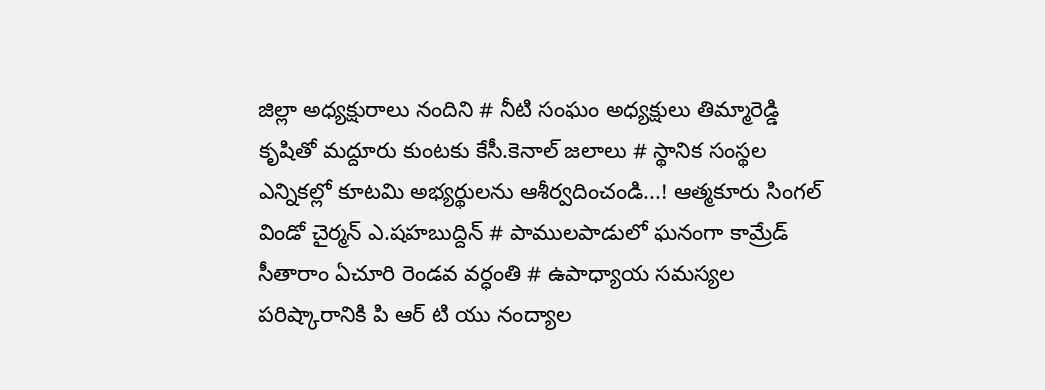జిల్లా అధ్యక్షురాలు నందిని # నీటి సంఘం అధ్యక్షులు తిమ్మారెడ్డి కృషితో మద్దూరు కుంటకు కేసీ.కెనాల్ జలాలు # స్థానిక సంస్థల ఎన్నికల్లో కూటమి అభ్యర్థులను ఆశీర్వదించండి...! ఆత్మకూరు సింగల్ విండో చైర్మన్ ఎ.షహబుద్దిన్ # పాములపాడులో ఘనంగా కామ్రేడ్ సీతారాం ఏచూరి రెండవ వర్ధంతి # ఉపాధ్యాయ సమస్యల పరిష్కారానికి పి ఆర్ టి యు నంద్యాల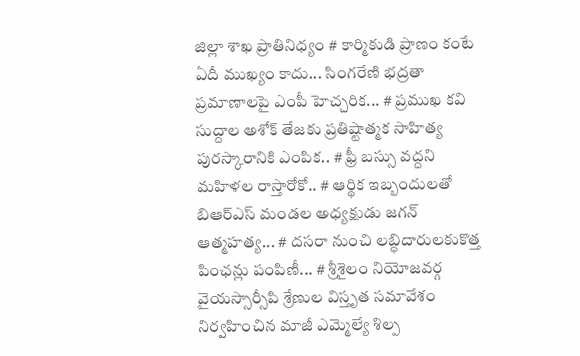జిల్లా శాఖ ప్రాతినిధ్యం # కార్మికుడి ప్రాణం కంటే ఏదీ ముఖ్యం కాదు... సింగరేణి భద్రతా ప్రమాణాలపై ఎంపీ హెచ్చరిక... # ప్రముఖ కవి సుద్దాల అశోక్ తేజకు ప్రతిష్టాత్మక సాహిత్య పురస్కారానికి ఎంపిక.. # ఫ్రీ బస్సు వద్దని మహిళల రాస్తారోకో.. # ఆర్థిక ఇబ్బందులతో బిఆర్ఎస్ మండల అధ్యక్షుడు జగన్ ఆత్మహత్య... # దసరా నుంచి లబ్ధిదారులకుకొత్త పింఛన్లు పంపిణీ... # శ్రీశైలం నియోజవర్గ వైయస్సార్సీపి శ్రేణుల విస్తృత సమావేశం నిర్వహించిన మాజీ ఎమ్మెల్యే శిల్ప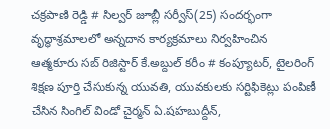చక్రపాణి రెడ్డి # సిల్వర్ జూబ్లీ సర్వీస్(25) సందర్భంగా వృద్ధాశ్రమాలలో అన్నదాన కార్యక్రమాలు నిర్వహించిన ఆత్మకూరు సబ్ రిజిస్టార్ కే.అబ్దుల్ కరీం # కంప్యూటర్, టైలరింగ్ శిక్షణ పూర్తి చేసుకున్న యువతి, యువకులకు సర్టిఫికెట్లు పంపిణీ చేసిన సింగిల్ విండో చైర్మన్ ఏ.షహబుద్దీన్,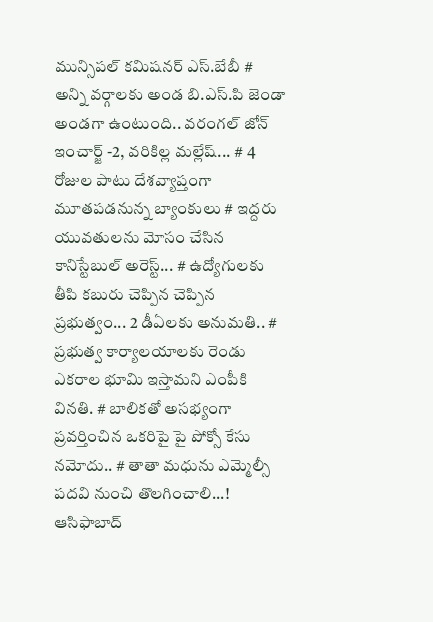మున్సిపల్ కమిషనర్ ఎస్.బేబీ # అన్ని వర్గాలకు అండ బి.ఎస్.పి జెండా అండగా ఉంటుంది.. వరంగల్ జోన్ ఇంచార్జ్ -2, వరికిల్ల మల్లేష్... # 4 రోజుల పాటు దేశవ్యాప్తంగా మూతపడనున్న బ్యాంకులు # ఇద్దరు యువతులను మోసం చేసిన కానిస్టేబుల్ అరెస్ట్... # ఉద్యోగులకు తీపి కబురు చెప్పిన చెప్పిన ప్రభుత్వం... 2 డీఏలకు అనుమతి.. # ప్రభుత్వ కార్యాలయాలకు రెండు ఎకరాల భూమి ఇస్తామని ఎంపీకి వినతి. # బాలికతో అసభ్యంగా ప్రవర్తించిన ఒకరిపై పై పోక్సో కేసు నమోదు.. # తాతా మధును ఎమ్మెల్సీ పదవి నుంచి తొలగించాలి...! ఆసిఫాబాద్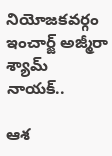నియోజకవర్గం ఇంచార్జ్ అజ్మీరా శ్యామ్ నాయక్..

ఆశ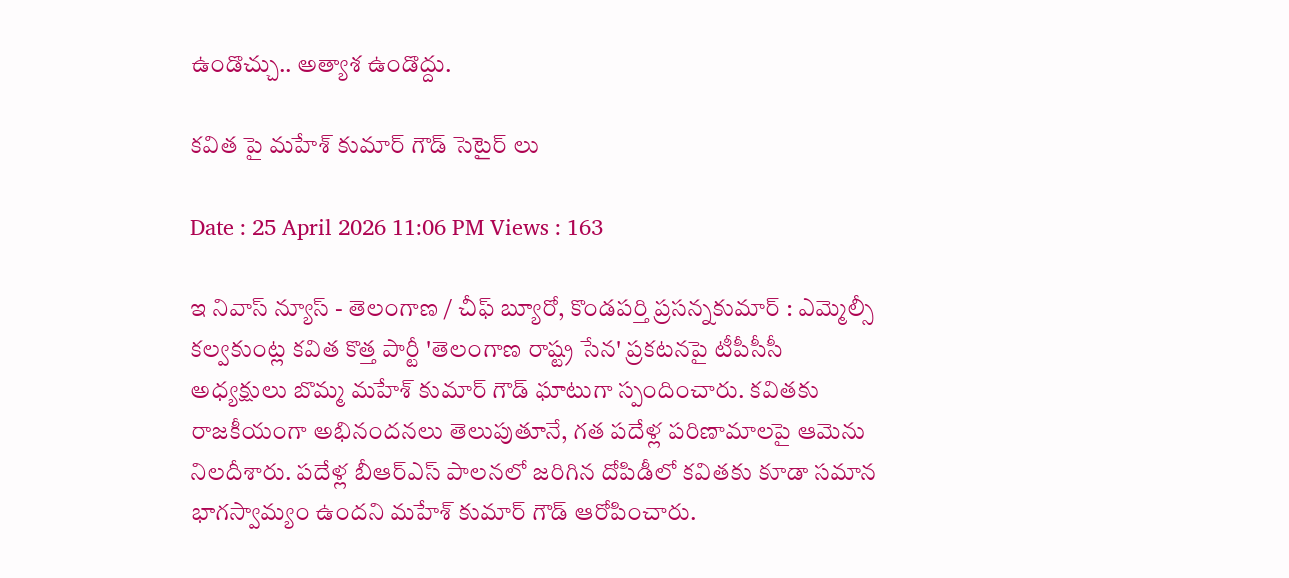ఉండొచ్చు.. అత్యాశ ఉండొద్దు.

కవిత పై మహేశ్ కుమార్ గౌడ్ సెటైర్ లు

Date : 25 April 2026 11:06 PM Views : 163

ఇ నివాస్ న్యూస్ - తెలంగాణ / చీఫ్ బ్యూరో, కొండపర్తి ప్రసన్నకుమార్ : ఎమ్మెల్సీ కల్వకుంట్ల కవిత కొత్త పార్టీ 'తెలంగాణ రాష్ట్ర సేన' ప్రకటనపై టీపీసీసీ అధ్యక్షులు బొమ్మ మహేశ్ కుమార్ గౌడ్ ఘాటుగా స్పందించారు. కవితకు రాజకీయంగా అభినందనలు తెలుపుతూనే, గత పదేళ్ల పరిణామాలపై ఆమెను నిలదీశారు. పదేళ్ల బీఆర్ఎస్ పాలనలో జరిగిన దోపిడీలో కవితకు కూడా సమాన భాగస్వామ్యం ఉందని మహేశ్ కుమార్ గౌడ్ ఆరోపించారు.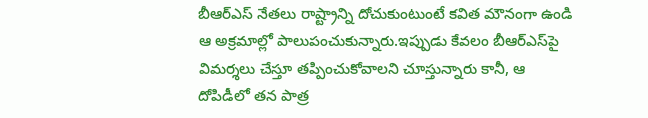బీఆర్ఎస్ నేతలు రాష్ట్రాన్ని దోచుకుంటుంటే కవిత మౌనంగా ఉండి ఆ అక్రమాల్లో పాలుపంచుకున్నారు.ఇప్పుడు కేవలం బీఆర్ఎస్‌పై విమర్శలు చేస్తూ తప్పించుకోవాలని చూస్తున్నారు కానీ, ఆ దోపిడీలో తన పాత్ర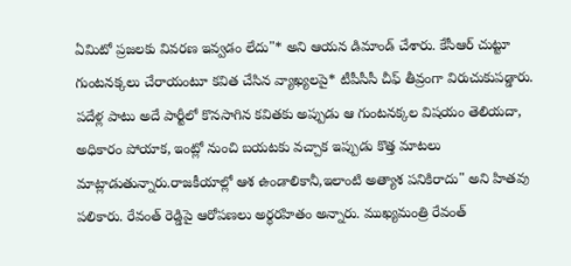ఏమిటో ప్రజలకు వివరణ ఇవ్వడం లేదు"* అని ఆయన డిమాండ్ చేశారు. కేసీఆర్ చుట్టూ గుంటనక్కలు చేరాయంటూ కవిత చేసిన వ్యాఖ్యలపై* టీపీసీసీ చీఫ్ తీవ్రంగా విరుచుకుపడ్డారు. పదేళ్ల పాటు అదే పార్టీలో కొనసాగిన కవితకు అప్పుడు ఆ గుంటనక్కల విషయం తెలియదా, అధికారం పోయాక, ఇంట్లో నుంచి బయటకు వచ్చాక ఇప్పుడు కొత్త మాటలు మాట్లాడుతున్నారు.రాజకీయాల్లో ఆశ ఉండాలికానీ,ఇలాంటి అత్యాశ పనికిరాదు" అని హితవు పలికారు. రేవంత్ రెడ్డిపై ఆరోపణలు అర్థరహితం అన్నారు. ముఖ్యమంత్రి రేవంత్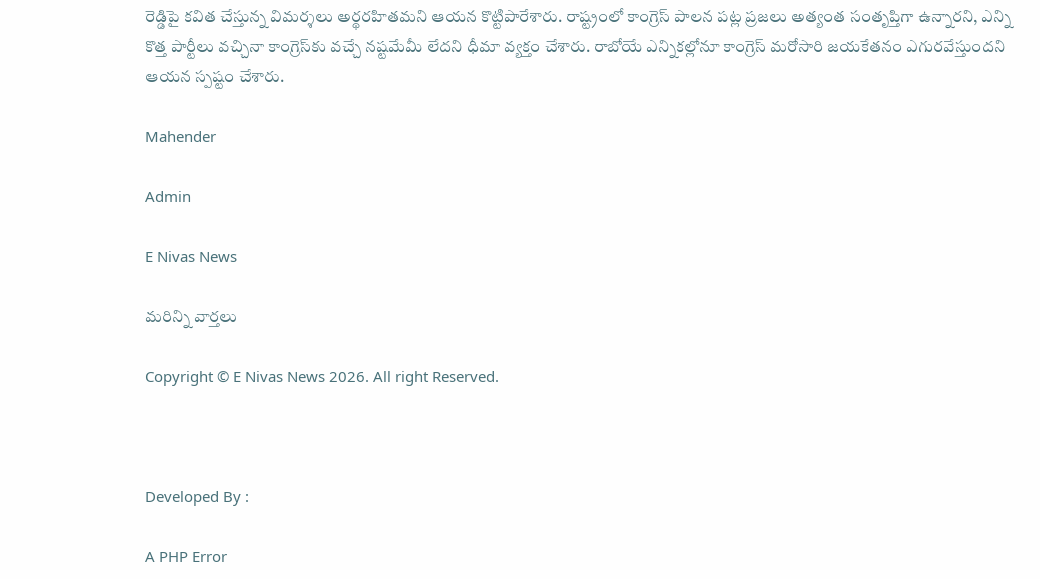రెడ్డిపై కవిత చేస్తున్న విమర్శలు అర్థరహితమని ఆయన కొట్టిపారేశారు. రాష్ట్రంలో కాంగ్రెస్ పాలన పట్ల ప్రజలు అత్యంత సంతృప్తిగా ఉన్నారని, ఎన్ని కొత్త పార్టీలు వచ్చినా కాంగ్రెస్‌కు వచ్చే నష్టమేమీ లేదని ధీమా వ్యక్తం చేశారు. రాబోయే ఎన్నికల్లోనూ కాంగ్రెస్ మరోసారి జయకేతనం ఎగురవేస్తుందని ఆయన స్పష్టం చేశారు.

Mahender

Admin

E Nivas News

మరిన్ని వార్తలు

Copyright © E Nivas News 2026. All right Reserved.



Developed By :

A PHP Error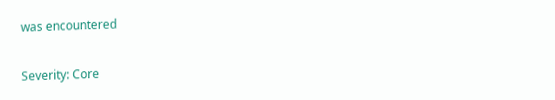was encountered

Severity: Core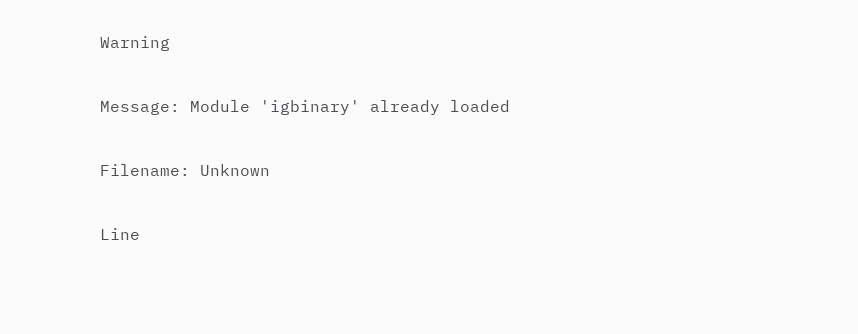Warning

Message: Module 'igbinary' already loaded

Filename: Unknown

Line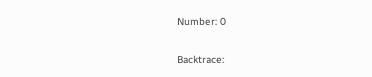Number: 0

Backtrace: